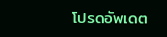โปรดอัพเดต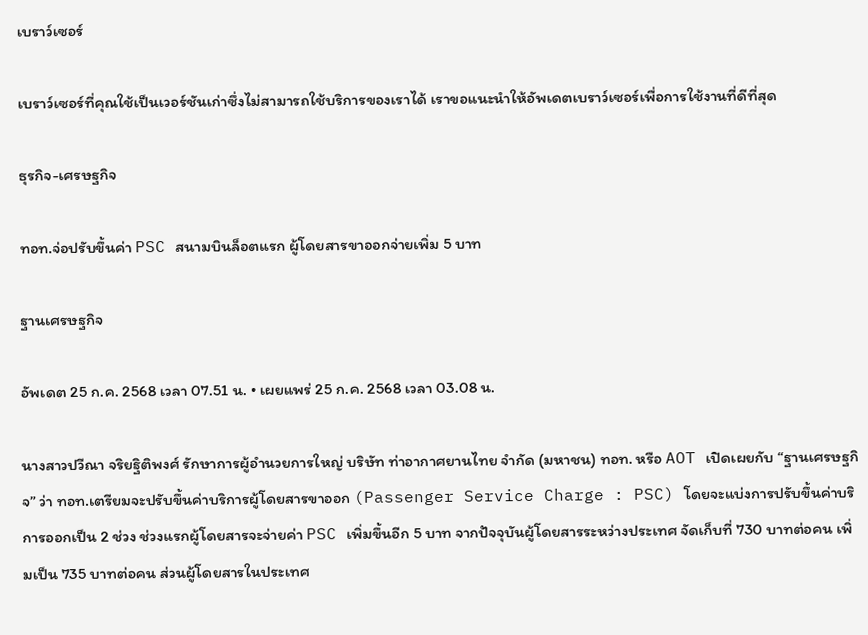เบราว์เซอร์

เบราว์เซอร์ที่คุณใช้เป็นเวอร์ชันเก่าซึ่งไม่สามารถใช้บริการของเราได้ เราขอแนะนำให้อัพเดตเบราว์เซอร์เพื่อการใช้งานที่ดีที่สุด

ธุรกิจ-เศรษฐกิจ

ทอท.จ่อปรับขึ้นค่า PSC สนามบินล็อตแรก ผู้โดยสารขาออกจ่ายเพิ่ม 5 บาท

ฐานเศรษฐกิจ

อัพเดต 25 ก.ค. 2568 เวลา 07.51 น. • เผยแพร่ 25 ก.ค. 2568 เวลา 03.08 น.

นางสาวปวีณา จริยฐิติพงศ์ รักษาการผู้อำนวยการใหญ่ บริษัท ท่าอากาศยานไทย จำกัด (มหาชน) ทอท. หรือ AOT เปิดเผยกับ “ฐานเศรษฐกิจ” ว่า ทอท.เตรียมจะปรับขึ้นค่าบริการผู้โดยสารขาออก (Passenger Service Charge : PSC) โดยจะแบ่งการปรับขึ้นค่าบริการออกเป็น 2 ช่วง ช่วงแรกผู้โดยสารจะจ่ายค่า PSC เพิ่มขึ้นอีก 5 บาท จากปัจจุบันผู้โดยสารระหว่างประเทศ จัดเก็บที่ 730 บาทต่อคน เพิ่มเป็น 735 บาทต่อคน ส่วนผู้โดยสารในประเทศ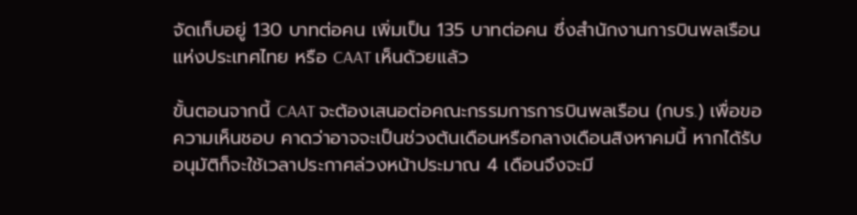จัดเก็บอยู่ 130 บาทต่อคน เพิ่มเป็น 135 บาทต่อคน ซึ่งสำนักงานการบินพลเรือนแห่งประเทศไทย หรือ CAAT เห็นด้วยแล้ว

ขั้นตอนจากนี้ CAAT จะต้องเสนอต่อคณะกรรมการการบินพลเรือน (กบร.) เพื่อขอความเห็นชอบ คาดว่าอาจจะเป็นช่วงต้นเดือนหรือกลางเดือนสิงหาคมนี้ หากได้รับอนุมัติก็จะใช้เวลาประกาศล่วงหน้าประมาณ 4 เดือนจึงจะมี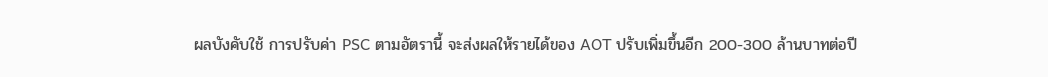ผลบังคับใช้ การปรับค่า PSC ตามอัตรานี้ จะส่งผลให้รายได้ของ AOT ปรับเพิ่มขึ้นอีก 200-300 ล้านบาทต่อปี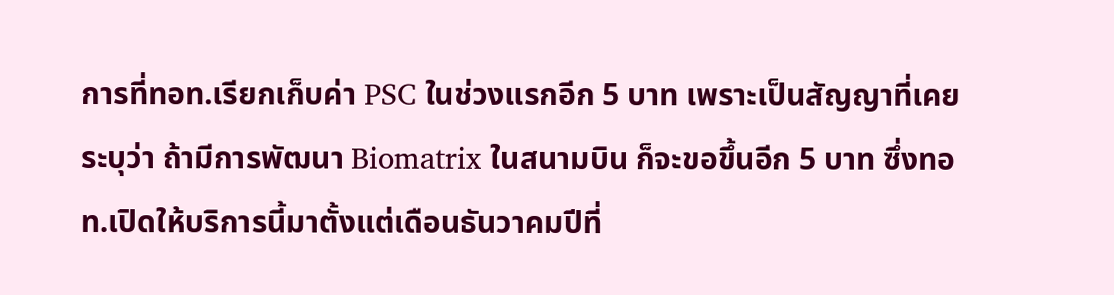การที่ทอท.เรียกเก็บค่า PSC ในช่วงแรกอีก 5 บาท เพราะเป็นสัญญาที่เคยระบุว่า ถ้ามีการพัฒนา Biomatrix ในสนามบิน ก็จะขอขึ้นอีก 5 บาท ซึ่งทอท.เปิดให้บริการนี้มาตั้งแต่เดือนธันวาคมปีที่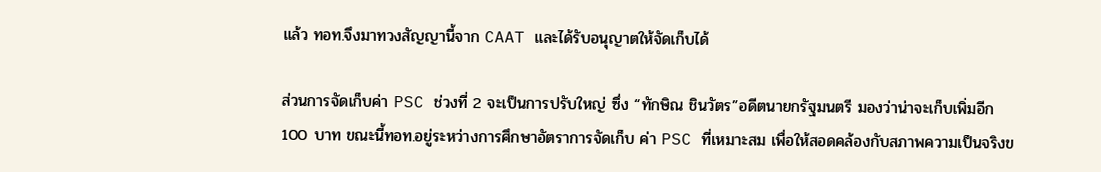แล้ว ทอท.จึงมาทวงสัญญานี้จาก CAAT และได้รับอนุญาตให้จัดเก็บได้

ส่วนการจัดเก็บค่า PSC ช่วงที่ 2 จะเป็นการปรับใหญ่ ซึ่ง “ทักษิณ ชินวัตร”อดีตนายกรัฐมนตรี มองว่าน่าจะเก็บเพิ่มอีก 100 บาท ขณะนี้ทอท.อยู่ระหว่างการศึกษาอัตราการจัดเก็บ ค่า PSC ที่เหมาะสม เพื่อให้สอดคล้องกับสภาพความเป็นจริงข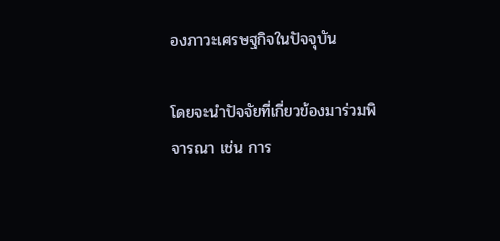องภาวะเศรษฐกิจในปัจจุบัน

โดยจะนำปัจจัยที่เกี่ยวข้องมาร่วมพิจารณา เช่น การ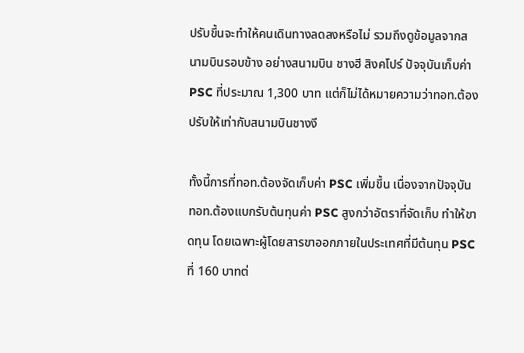ปรับขึ้นจะทำให้คนเดินทางลดลงหรือไม่ รวมถึงดูข้อมูลจากสนามบินรอบข้าง อย่างสนามบิน ชางฮี สิงคโปร์ ปัจจุบันเก็บค่า PSC ที่ประมาณ 1,300 บาท แต่ก็ไม่ได้หมายความว่าทอท.ต้องปรับให้เท่ากับสนามบินชางงี

ทั้งนี้การที่ทอท.ต้องจัดเก็บค่า PSC เพิ่มขึ้น เนื่องจากปัจจุบันทอท.ต้องแบกรับต้นทุนค่า PSC สูงกว่าอัตราที่จัดเก็บ ทำให้ขาดทุน โดยเฉพาะผู้โดยสารขาออกภายในประเทศที่มีต้นทุน PSC ที่ 160 บาทต่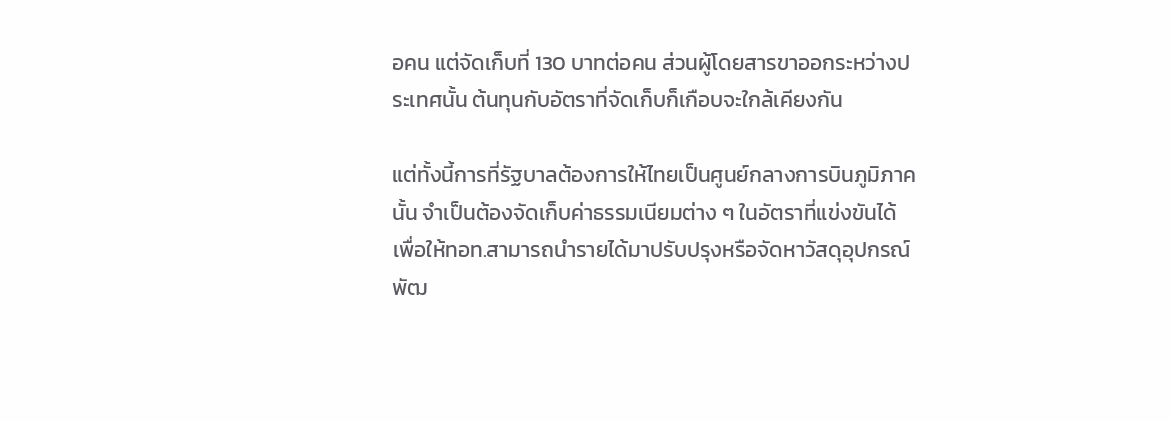อคน แต่จัดเก็บที่ 130 บาทต่อคน ส่วนผู้โดยสารขาออกระหว่างประเทศนั้น ต้นทุนกับอัตราที่จัดเก็บก็เกือบจะใกล้เคียงกัน

แต่ทั้งนี้การที่รัฐบาลต้องการให้ไทยเป็นศูนย์กลางการบินภูมิภาคนั้น จำเป็นต้องจัดเก็บค่าธรรมเนียมต่าง ๆ ในอัตราที่แข่งขันได้ เพื่อให้ทอท.สามารถนำรายได้มาปรับปรุงหรือจัดหาวัสดุอุปกรณ์พัฒ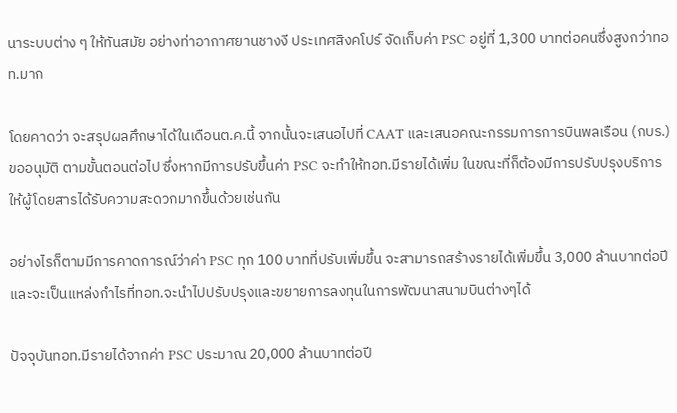นาระบบต่าง ๆ ให้ทันสมัย อย่างท่าอากาศยานชางงี ประเทศสิงคโปร์ จัดเก็บค่า PSC อยู่ที่ 1,300 บาทต่อคนซึ่งสูงกว่าทอท.มาก

โดยคาดว่า จะสรุปผลศึกษาได้ในเดือนต.ค.นี้ จากนั้นจะเสนอไปที่ CAAT และเสนอคณะกรรมการการบินพลเรือน (กบร.) ขออนุมัติ ตามขั้นตอนต่อไป ซึ่งหากมีการปรับขึ้นค่า PSC จะทำให้ทอท.มีรายได้เพิ่ม ในขณะที่ก็ต้องมีการปรับปรุงบริการให้ผู้โดยสารได้รับความสะดวกมากขึ้นด้วยเช่นกัน

อย่างไรก็ตามมีการคาดการณ์ว่าค่า PSC ทุก 100 บาทที่ปรับเพิ่มขึ้น จะสามารถสร้างรายได้เพิ่มขึ้น 3,000 ล้านบาทต่อปี และจะเป็นแหล่งกำไรที่ทอท.จะนำไปปรับปรุงและขยายการลงทุนในการพัฒนาสนามบินต่างๆได้

ปัจจุบันทอท.มีรายได้จากค่า PSC ประมาณ 20,000 ล้านบาทต่อปี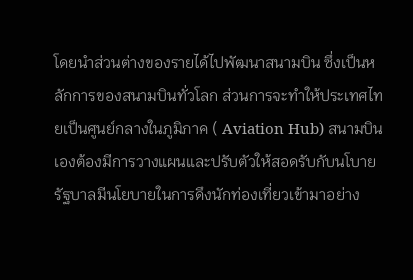โดยนำส่วนต่างของรายได้ไปพัฒนาสนามบิน ซึ่งเป็นหลักการของสนามบินทั่วโลก ส่วนการจะทำให้ประเทศไทยเป็นศูนย์กลางในภูมิภาค ( Aviation Hub) สนามบินเองต้องมีการวางแผนและปรับตัวให้สอดรับกับนโบายรัฐบาลมีนโยบายในการดึงนักท่องเที่ยวเข้ามาอย่าง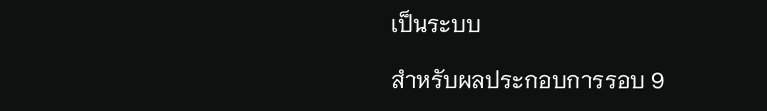เป็นระบบ

สำหรับผลประกอบการรอบ 9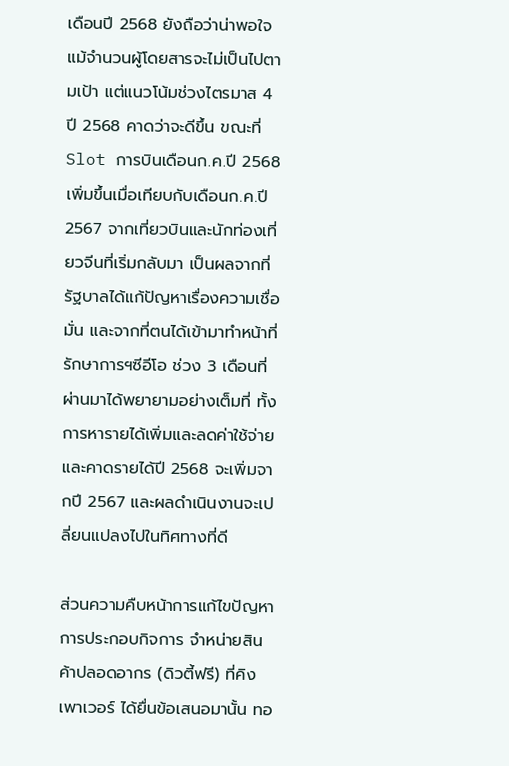เดือนปี 2568 ยังถือว่าน่าพอใจ แม้จำนวนผู้โดยสารจะไม่เป็นไปตามเป้า แต่แนวโน้มช่วงไตรมาส 4 ปี 2568 คาดว่าจะดีขึ้น ขณะที่ Slot การบินเดือนก.ค.ปี 2568 เพิ่มขึ้นเมื่อเทียบกับเดือนก.ค.ปี 2567 จากเที่ยวบินและนักท่องเที่ยวจีนที่เริ่มกลับมา เป็นผลจากที่รัฐบาลได้แก้ปัญหาเรื่องความเชื่อมั่น และจากที่ตนได้เข้ามาทำหน้าที่รักษาการฯซีอีโอ ช่วง 3 เดือนที่ผ่านมาได้พยายามอย่างเต็มที่ ทั้งการหารายได้เพิ่มและลดค่าใช้จ่าย และคาดรายได้ปี 2568 จะเพิ่มจากปี 2567 และผลดำเนินงานจะเปลี่ยนแปลงไปในทิศทางที่ดี

ส่วนความคืบหน้าการแก้ไขปัญหาการประกอบกิจการ จำหน่ายสินค้าปลอดอากร (ดิวตี้ฟรี) ที่คิงเพาเวอร์ ได้ยื่นข้อเสนอมานั้น ทอ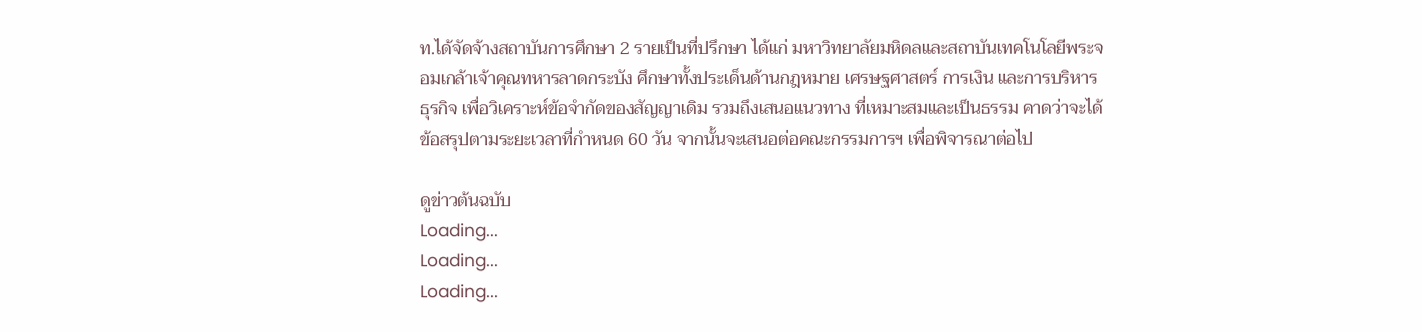ท.ได้จัดจ้างสถาบันการศึกษา 2 รายเป็นที่ปรึกษา ได้แก่ มหาวิทยาลัยมหิดลและสถาบันเทคโนโลยีพระจอมเกล้าเจ้าคุณทหารลาดกระบัง ศึกษาทั้งประเด็นด้านกฎหมาย เศรษฐศาสตร์ การเงิน และการบริหารธุรกิจ เพื่อวิเคราะห์ข้อจำกัดของสัญญาเดิม รวมถึงเสนอแนวทาง ที่เหมาะสมและเป็นธรรม คาดว่าจะได้ข้อสรุปตามระยะเวลาที่กำหนด 60 วัน จากนั้นจะเสนอต่อคณะกรรมการฯ เพื่อพิจารณาต่อไป

ดูข่าวต้นฉบับ
Loading...
Loading...
Loading...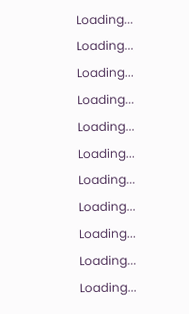Loading...
Loading...
Loading...
Loading...
Loading...
Loading...
Loading...
Loading...
Loading...
Loading...
Loading...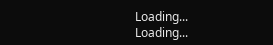Loading...
Loading...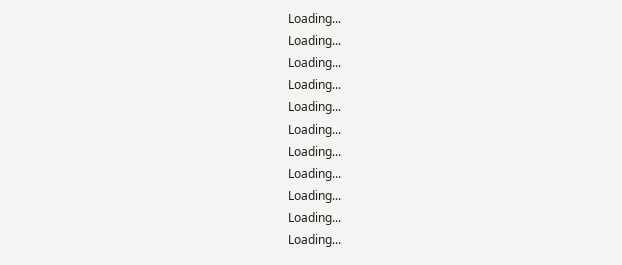Loading...
Loading...
Loading...
Loading...
Loading...
Loading...
Loading...
Loading...
Loading...
Loading...
Loading...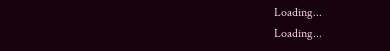Loading...
Loading...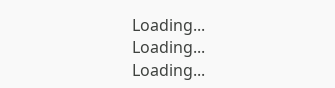Loading...
Loading...
Loading...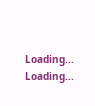Loading...
Loading...